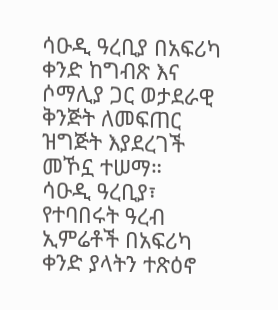ሳዑዲ ዓረቢያ በአፍሪካ ቀንድ ከግብጽ እና ሶማሊያ ጋር ወታደራዊ ቅንጅት ለመፍጠር ዝግጅት እያደረገች መኾኗ ተሠማ።
ሳዑዲ ዓረቢያ፣ የተባበሩት ዓረብ ኢምሬቶች በአፍሪካ ቀንድ ያላትን ተጽዕኖ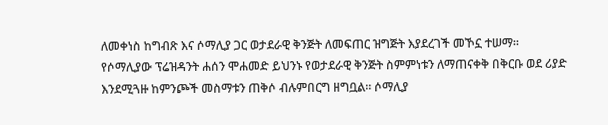ለመቀነስ ከግብጽ እና ሶማሊያ ጋር ወታደራዊ ቅንጅት ለመፍጠር ዝግጅት እያደረገች መኾኗ ተሠማ። የሶማሊያው ፕሬዝዳንት ሐሰን ሞሐመድ ይህንኑ የወታደራዊ ቅንጅት ስምምነቱን ለማጠናቀቅ በቅርቡ ወደ ሪያድ እንደሚጓዙ ከምንጮች መስማቱን ጠቅሶ ብሉምበርግ ዘግቧል። ሶማሊያ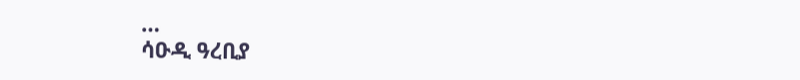…
ሳዑዲ ዓረቢያ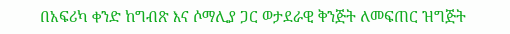በአፍሪካ ቀንድ ከግብጽ እና ሶማሊያ ጋር ወታደራዊ ቅንጅት ለመፍጠር ዝግጅት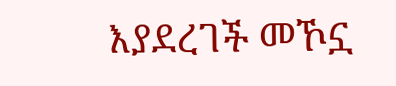እያደረገች መኾኗ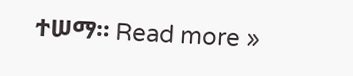ተሠማ። Read more »